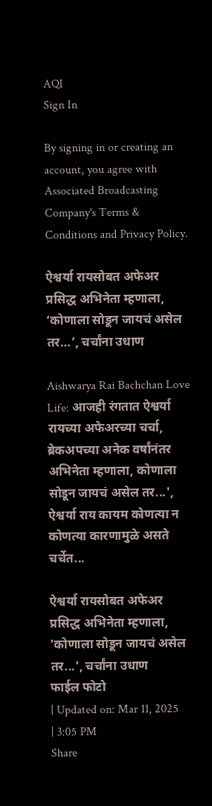AQI
Sign In

By signing in or creating an account, you agree with Associated Broadcasting Company's Terms & Conditions and Privacy Policy.

ऐश्वर्या रायसोबत अफेअर प्रसिद्ध अभिनेता म्हणाला, ‘कोणाला सोडून जायचं असेल तर…’, चर्चांना उधाण

Aishwarya Rai Bachchan Love Life: आजही रंगतात ऐश्वर्या रायच्या अफेअरच्या चर्चा, ब्रेकअपच्या अनेक वर्षांनंतर अभिनेता म्हणाला, कोणाला सोडून जायचं असेल तर...', ऐश्वर्या राय कायम कोणत्या न कोणत्या कारणामुळे असते चर्चेत...

ऐश्वर्या रायसोबत अफेअर प्रसिद्ध अभिनेता म्हणाला, 'कोणाला सोडून जायचं असेल तर...', चर्चांना उधाण
फाईल फोटो
| Updated on: Mar 11, 2025 | 3:05 PM
Share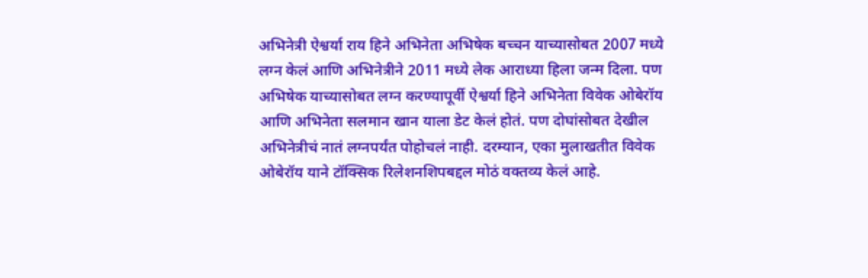अभिनेत्री ऐश्वर्या राय हिने अभिनेता अभिषेक बच्चन याच्यासोबत 2007 मध्ये लग्न केलं आणि अभिनेत्रीने 2011 मध्ये लेक आराध्या हिला जन्म दिला. पण अभिषेक याच्यासोबत लग्न करण्यापूर्वी ऐश्वर्या हिने अभिनेता विवेक ओबेरॉय आणि अभिनेता सलमान खान याला डेट केलं होतं. पण दोघांसोबत देखील अभिनेत्रीचं नातं लग्नपर्यंत पोहोचलं नाही. दरम्यान, एका मुलाखतीत विवेक ओबेरॉय याने टॉक्सिक रिलेशनशिपबद्दल मोठं वक्तव्य केलं आहे.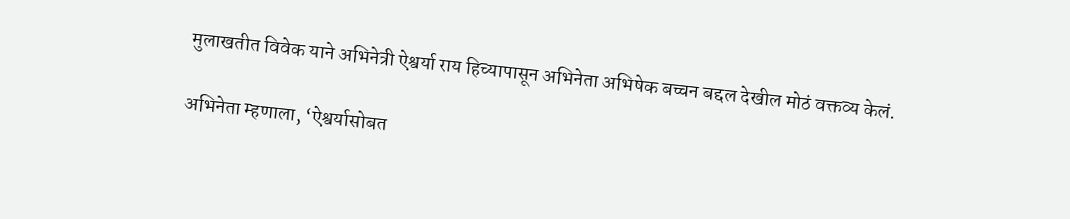मुलाखतीत विवेक याने अभिनेत्री ऐश्वर्या राय हिच्यापासून अभिनेता अभिषेक बच्चन बद्दल देखील मोठं वक्तव्य केलं.

अभिनेता म्हणाला, ‘ऐश्वर्यासोबत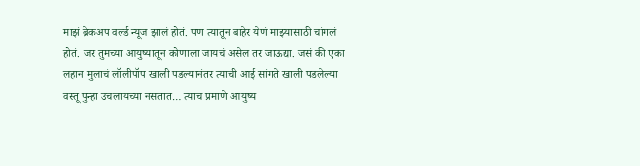माझं ब्रेकअप वर्ल्ड न्यूज झालं होतं. पण त्यातून बाहेर येणं माझ्यासाठी चांगलं होतं. जर तुमच्या आयुष्यातून कोणाला जायचं असेल तर जाऊद्या. जसं की एका लहान मुलाचं लॉलीपॉप खाली पडल्यानंतर त्याची आई सांगते खाली पडलेल्या वस्तू पुन्हा उचलायच्या नसतात… त्याच प्रमाणे आयुष्य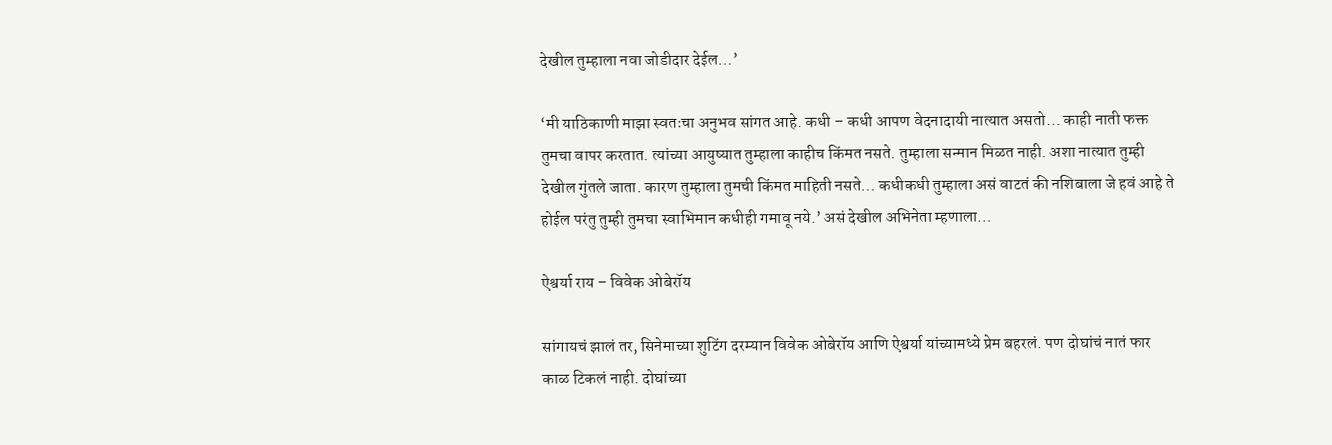देखील तुम्हाला नवा जोडीदार देईल…’

‘मी याठिकाणी माझा स्वतःचा अनुभव सांगत आहे. कधी – कधी आपण वेदनादायी नात्यात असतो… काही नाती फक्त तुमचा वापर करतात. त्यांच्या आयुष्यात तुम्हाला काहीच किंमत नसते. तुम्हाला सन्मान मिळत नाही. अशा नात्यात तुम्ही देखील गुंतले जाता. कारण तुम्हाला तुमची किंमत माहिती नसते… कधीकधी तुम्हाला असं वाटतं की नशिबाला जे हवं आहे ते होईल परंतु तुम्ही तुमचा स्वाभिमान कधीही गमावू नये.’ असं देखील अभिनेता म्हणाला…

ऐश्वर्या राय – विवेक ओबेरॉय

सांगायचं झालं तर, सिनेमाच्या शुटिंग दरम्यान विवेक ओबेरॉय आणि ऐश्वर्या यांच्यामध्ये प्रेम बहरलं. पण दोघांचं नातं फार काळ टिकलं नाही. दोघांच्या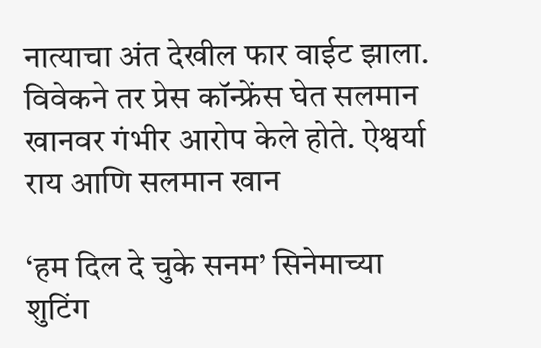नात्याचा अंत देखील फार वाईट झाला. विवेकने तर प्रेस कॉन्फ्रेंस घेत सलमान खानवर गंभीर आरोप केले होते. ऐश्वर्या राय आणि सलमान खान

‘हम दिल दे चुके सनम’ सिनेमाच्या शुटिंग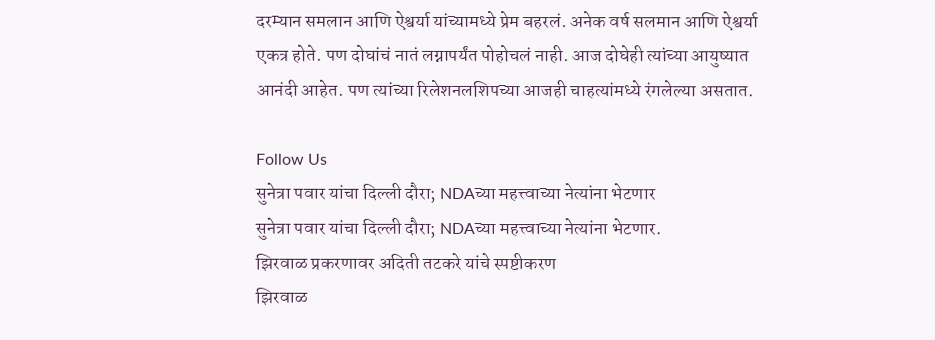दरम्यान समलान आणि ऐश्वर्या यांच्यामध्ये प्रेम बहरलं. अनेक वर्ष सलमान आणि ऐश्वर्या एकत्र होते. पण दोघांचं नातं लग्नापर्यंत पोहोचलं नाही. आज दोघेही त्यांच्या आयुष्यात आनंदी आहेत. पण त्यांच्या रिलेशनलशिपच्या आजही चाहत्यांमध्ये रंगलेल्या असतात.

Follow Us
सुनेत्रा पवार यांचा दिल्ली दौरा; NDAच्या महत्त्वाच्या नेत्यांना भेटणार
सुनेत्रा पवार यांचा दिल्ली दौरा; NDAच्या महत्त्वाच्या नेत्यांना भेटणार.
झिरवाळ प्रकरणावर अदिती तटकरे यांचे स्पष्टीकरण
झिरवाळ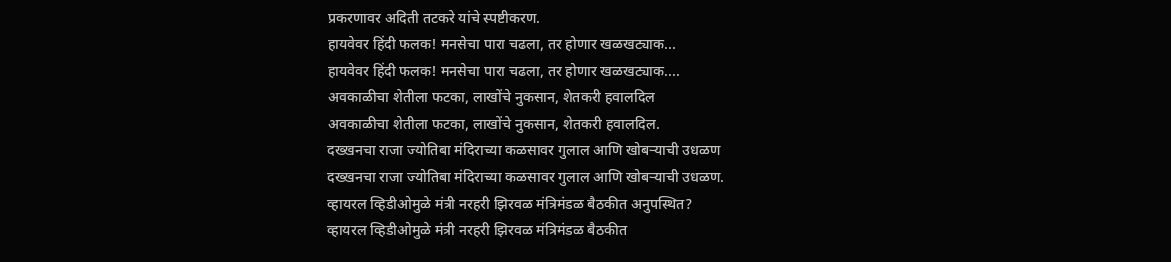प्रकरणावर अदिती तटकरे यांचे स्पष्टीकरण.
हायवेवर हिंदी फलक! मनसेचा पारा चढला, तर होणार खळखट्याक...
हायवेवर हिंदी फलक! मनसेचा पारा चढला, तर होणार खळखट्याक....
अवकाळीचा शेतीला फटका, लाखोंचे नुकसान, शेतकरी हवालदिल
अवकाळीचा शेतीला फटका, लाखोंचे नुकसान, शेतकरी हवालदिल.
दख्खनचा राजा ज्योतिबा मंदिराच्या कळसावर गुलाल आणि खोबऱ्याची उधळण
दख्खनचा राजा ज्योतिबा मंदिराच्या कळसावर गुलाल आणि खोबऱ्याची उधळण.
व्हायरल व्हिडीओमुळे मंत्री नरहरी झिरवळ मंत्रिमंडळ बैठकीत अनुपस्थित?
व्हायरल व्हिडीओमुळे मंत्री नरहरी झिरवळ मंत्रिमंडळ बैठकीत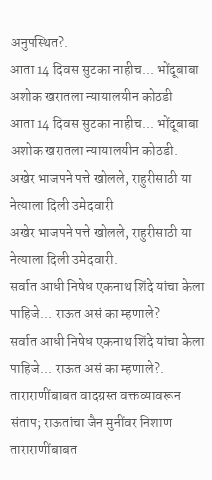अनुपस्थित?.
आता 14 दिवस सुटका नाहीच... भोंदूबाबा अशोक खरातला न्यायालयीन कोठडी
आता 14 दिवस सुटका नाहीच... भोंदूबाबा अशोक खरातला न्यायालयीन कोठडी.
अखेर भाजपने पत्ते खोलले, राहुरीसाठी या नेत्याला दिली उमेदवारी
अखेर भाजपने पत्ते खोलले, राहुरीसाठी या नेत्याला दिली उमेदवारी.
सर्वात आधी निषेध एकनाथ शिंदे यांचा केला पाहिजे... राऊत असं का म्हणाले?
सर्वात आधी निषेध एकनाथ शिंदे यांचा केला पाहिजे... राऊत असं का म्हणाले?.
ताराराणींबाबत वादग्रस्त वक्तव्यावरून संताप; राऊतांचा जैन मुनींवर निशाण
ताराराणींबाबत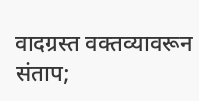वादग्रस्त वक्तव्यावरून संताप;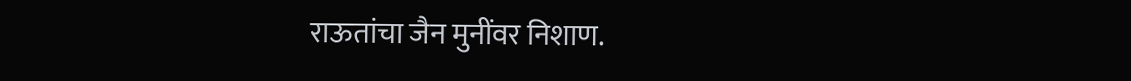राऊतांचा जैन मुनींवर निशाण.